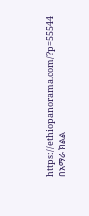https://ethiopanorama.com/?p=55544
በአማራ ክልል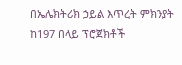በኤሌክትሪክ ኃይል እጥረት ምክንያት ከ197 በላይ ፕሮጀክቶች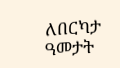ለበርካታ ዓመታት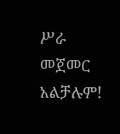ሥራ መጀመር አልቻሉም!